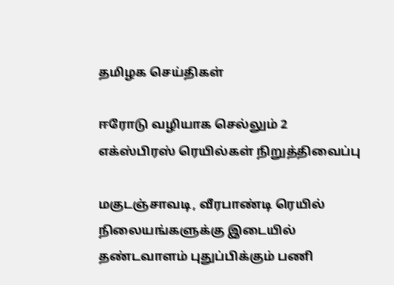தமிழக செய்திகள்

ஈரோடு வழியாக செல்லும் 2 எக்ஸ்பிரஸ் ரெயில்கள் நிறுத்திவைப்பு

மகுடஞ்சாவடி, வீரபாண்டி ரெயில் நிலையங்களுக்கு இடையில் தண்டவாளம் புதுப்பிக்கும் பணி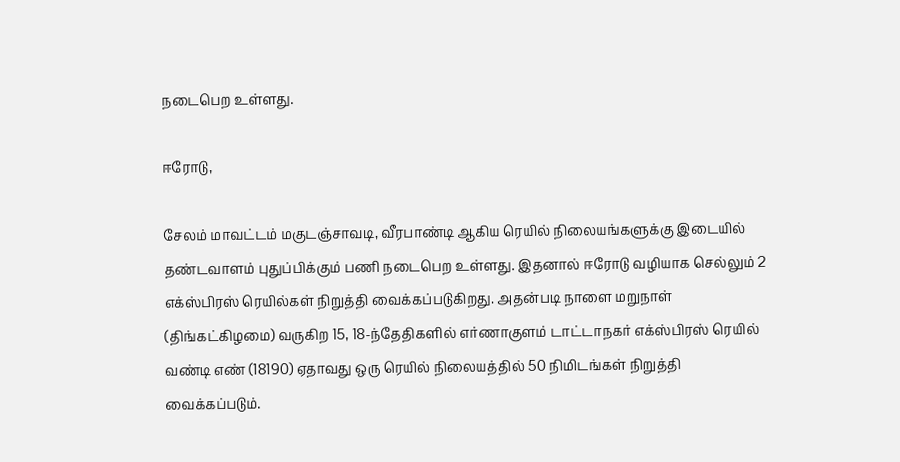நடைபெற உள்ளது.

ஈரோடு,

சேலம் மாவட்டம் மகுடஞ்சாவடி, வீரபாண்டி ஆகிய ரெயில் நிலையங்களுக்கு இடையில் தண்டவாளம் புதுப்பிக்கும் பணி நடைபெற உள்ளது. இதனால் ஈரோடு வழியாக செல்லும் 2 எக்ஸ்பிரஸ் ரெயில்கள் நிறுத்தி வைக்கப்படுகிறது. அதன்படி நாளை மறுநாள் (திங்கட்கிழமை) வருகிற 15, 18-ந்தேதிகளில் எர்ணாகுளம் டாட்டாநகர் எக்ஸ்பிரஸ் ரெயில் வண்டி எண் (18190) ஏதாவது ஒரு ரெயில் நிலையத்தில் 50 நிமிடங்கள் நிறுத்தி வைக்கப்படும்.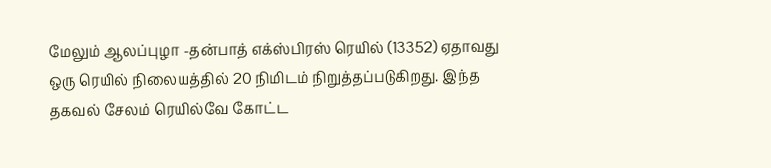மேலும் ஆலப்புழா -தன்பாத் எக்ஸ்பிரஸ் ரெயில் (13352) ஏதாவது ஒரு ரெயில் நிலையத்தில் 20 நிமிடம் நிறுத்தப்படுகிறது. இந்த தகவல் சேலம் ரெயில்வே கோட்ட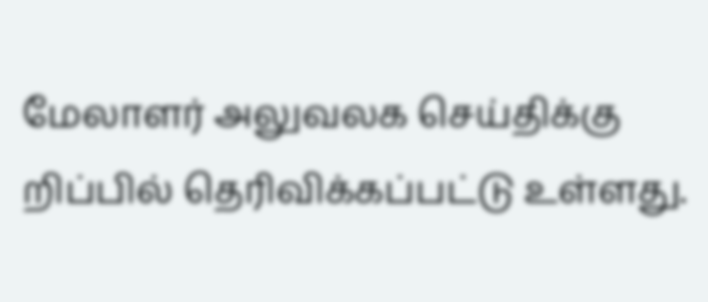மேலாளர் அலுவலக செய்திக்கு றிப்பில் தெரிவிக்கப்பட்டு உள்ளது.